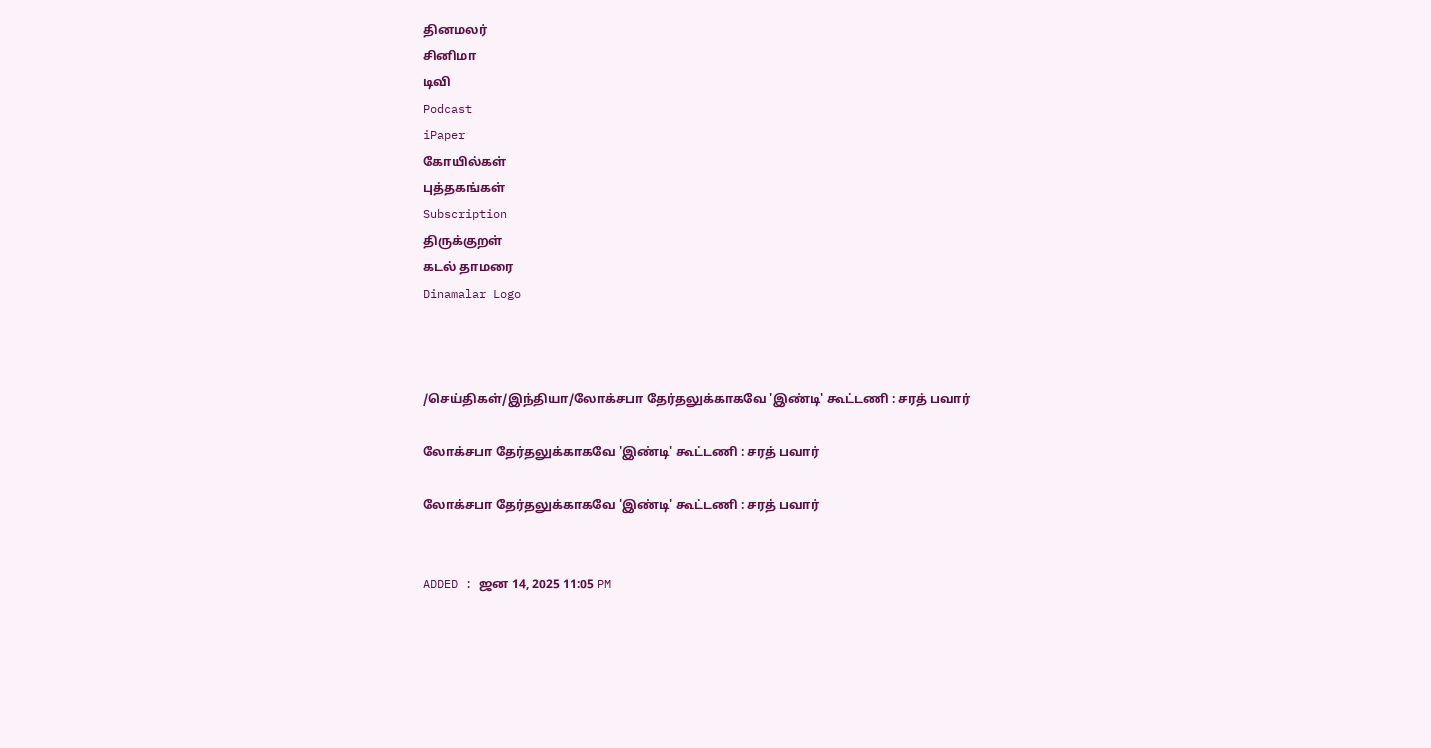தினமலர்
சினிமா
டிவி
Podcast
iPaper
கோயில்கள்
புத்தகங்கள்
Subscription
திருக்குறள்
கடல் தாமரை
Dinamalar Logo



/செய்திகள்/இந்தியா/லோக்சபா தேர்தலுக்காகவே 'இண்டி' கூட்டணி : சரத் பவார்

லோக்சபா தேர்தலுக்காகவே 'இண்டி' கூட்டணி : சரத் பவார்

லோக்சபா தேர்தலுக்காகவே 'இண்டி' கூட்டணி : சரத் பவார்


ADDED : ஜன 14, 2025 11:05 PM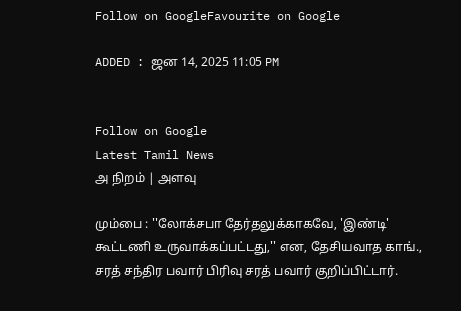Follow on GoogleFavourite on Google

ADDED : ஜன 14, 2025 11:05 PM


Follow on Google
Latest Tamil News
அ நிறம் | அளவு

மும்பை : ''லோக்சபா தேர்தலுக்காகவே, 'இண்டி' கூட்டணி உருவாக்கப்பட்டது,'' என, தேசியவாத காங்., சரத் சந்திர பவார் பிரிவு சரத் பவார் குறிப்பிட்டார்.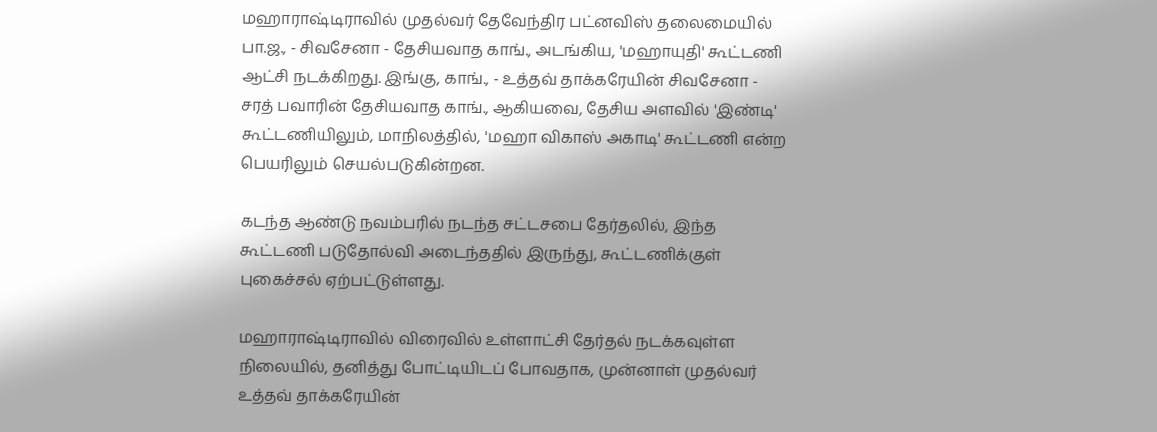மஹாராஷ்டிராவில் முதல்வர் தேவேந்திர பட்னவிஸ் தலைமையில் பா.ஜ., - சிவசேனா - தேசியவாத காங்., அடங்கிய, 'மஹாயுதி' கூட்டணி ஆட்சி நடக்கிறது. இங்கு, காங்., - உத்தவ் தாக்கரேயின் சிவசேனா - சரத் பவாரின் தேசியவாத காங்., ஆகியவை, தேசிய அளவில் 'இண்டி' கூட்டணியிலும், மாநிலத்தில், 'மஹா விகாஸ் அகாடி' கூட்டணி என்ற பெயரிலும் செயல்படுகின்றன.

கடந்த ஆண்டு நவம்பரில் நடந்த சட்டசபை தேர்தலில், இந்த கூட்டணி படுதோல்வி அடைந்ததில் இருந்து, கூட்டணிக்குள் புகைச்சல் ஏற்பட்டுள்ளது.

மஹாராஷ்டிராவில் விரைவில் உள்ளாட்சி தேர்தல் நடக்கவுள்ள நிலையில், தனித்து போட்டியிடப் போவதாக, முன்னாள் முதல்வர் உத்தவ் தாக்கரேயின்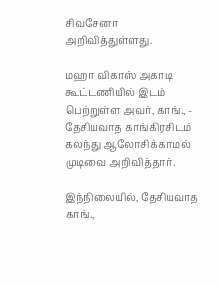சிவசேனா அறிவித்துள்ளது.

மஹா விகாஸ் அகாடி கூட்டணியில் இடம் பெற்றுள்ள அவர், காங்., - தேசியவாத காங்கிரசிடம் கலந்து ஆலோசிக்காமல் முடிவை அறிவித்தார்.

இந்நிலையில், தேசியவாத காங்.,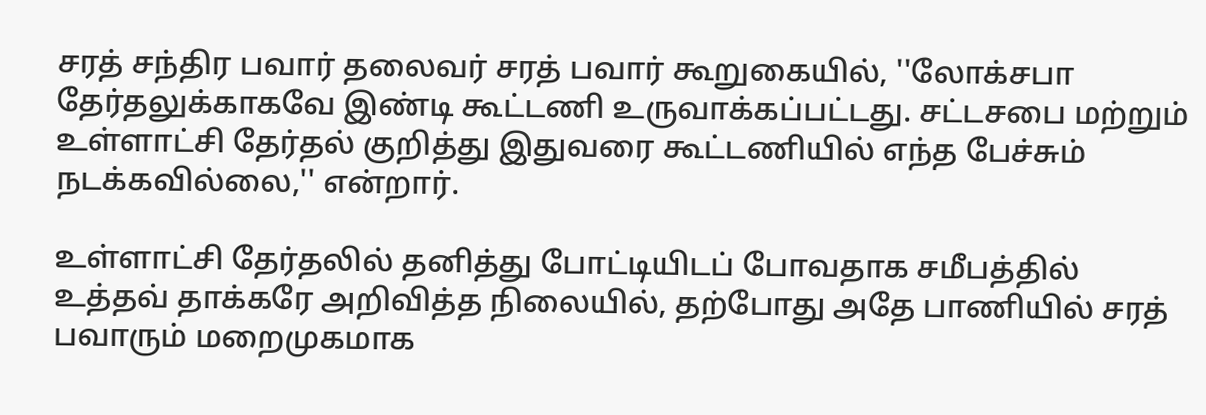சரத் சந்திர பவார் தலைவர் சரத் பவார் கூறுகையில், ''லோக்சபா தேர்தலுக்காகவே இண்டி கூட்டணி உருவாக்கப்பட்டது. சட்டசபை மற்றும் உள்ளாட்சி தேர்தல் குறித்து இதுவரை கூட்டணியில் எந்த பேச்சும் நடக்கவில்லை,'' என்றார்.

உள்ளாட்சி தேர்தலில் தனித்து போட்டியிடப் போவதாக சமீபத்தில் உத்தவ் தாக்கரே அறிவித்த நிலையில், தற்போது அதே பாணியில் சரத் பவாரும் மறைமுகமாக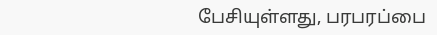பேசியுள்ளது, பரபரப்பை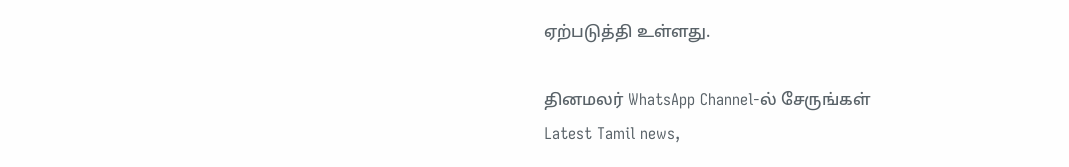ஏற்படுத்தி உள்ளது.

தினமலர் WhatsApp Channel-ல் சேருங்கள்
Latest Tamil news,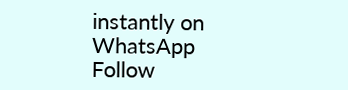instantly on WhatsApp
Follow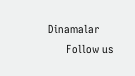Dinamalar
      Follow us